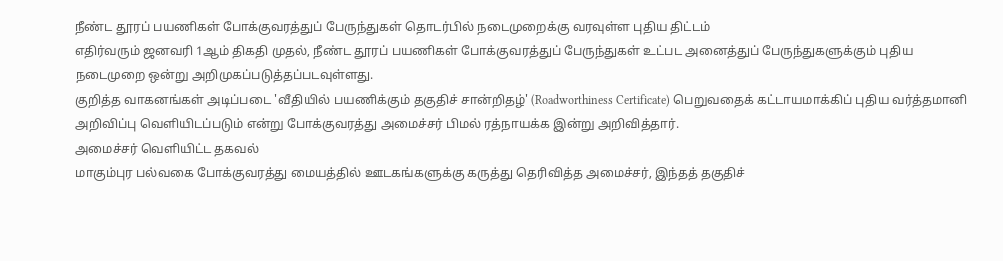நீண்ட தூரப் பயணிகள் போக்குவரத்துப் பேருந்துகள் தொடர்பில் நடைமுறைக்கு வரவுள்ள புதிய திட்டம்
எதிர்வரும் ஜனவரி 1ஆம் திகதி முதல், நீண்ட தூரப் பயணிகள் போக்குவரத்துப் பேருந்துகள் உட்பட அனைத்துப் பேருந்துகளுக்கும் புதிய நடைமுறை ஒன்று அறிமுகப்படுத்தப்படவுள்ளது.
குறித்த வாகனங்கள் அடிப்படை 'வீதியில் பயணிக்கும் தகுதிச் சான்றிதழ்' (Roadworthiness Certificate) பெறுவதைக் கட்டாயமாக்கிப் புதிய வர்த்தமானி அறிவிப்பு வெளியிடப்படும் என்று போக்குவரத்து அமைச்சர் பிமல் ரத்நாயக்க இன்று அறிவித்தார்.
அமைச்சர் வெளியிட்ட தகவல்
மாகும்புர பல்வகை போக்குவரத்து மையத்தில் ஊடகங்களுக்கு கருத்து தெரிவித்த அமைச்சர், இந்தத் தகுதிச்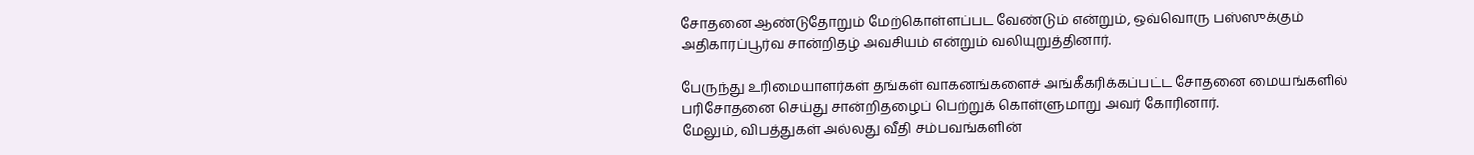சோதனை ஆண்டுதோறும் மேற்கொள்ளப்பட வேண்டும் என்றும், ஒவ்வொரு பஸ்ஸுக்கும் அதிகாரப்பூர்வ சான்றிதழ் அவசியம் என்றும் வலியுறுத்தினார்.

பேருந்து உரிமையாளர்கள் தங்கள் வாகனங்களைச் அங்கீகரிக்கப்பட்ட சோதனை மையங்களில் பரிசோதனை செய்து சான்றிதழைப் பெற்றுக் கொள்ளுமாறு அவர் கோரினார்.
மேலும், விபத்துகள் அல்லது வீதி சம்பவங்களின்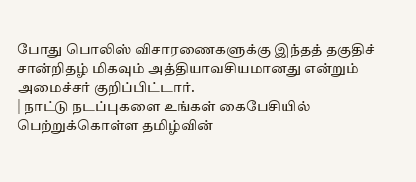போது பொலிஸ் விசாரணைகளுக்கு இந்தத் தகுதிச் சான்றிதழ் மிகவும் அத்தியாவசியமானது என்றும் அமைச்சர் குறிப்பிட்டார்.
| நாட்டு நடப்புகளை உங்கள் கைபேசியில் பெற்றுக்கொள்ள தமிழ்வின்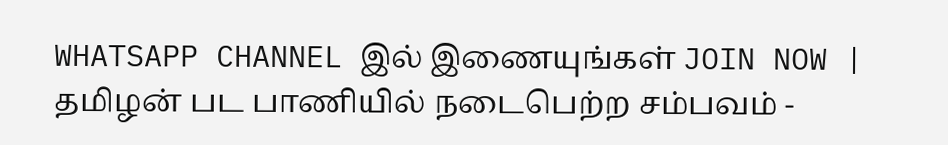WHATSAPP CHANNEL இல் இணையுங்கள் JOIN NOW |
தமிழன் பட பாணியில் நடைபெற்ற சம்பவம் -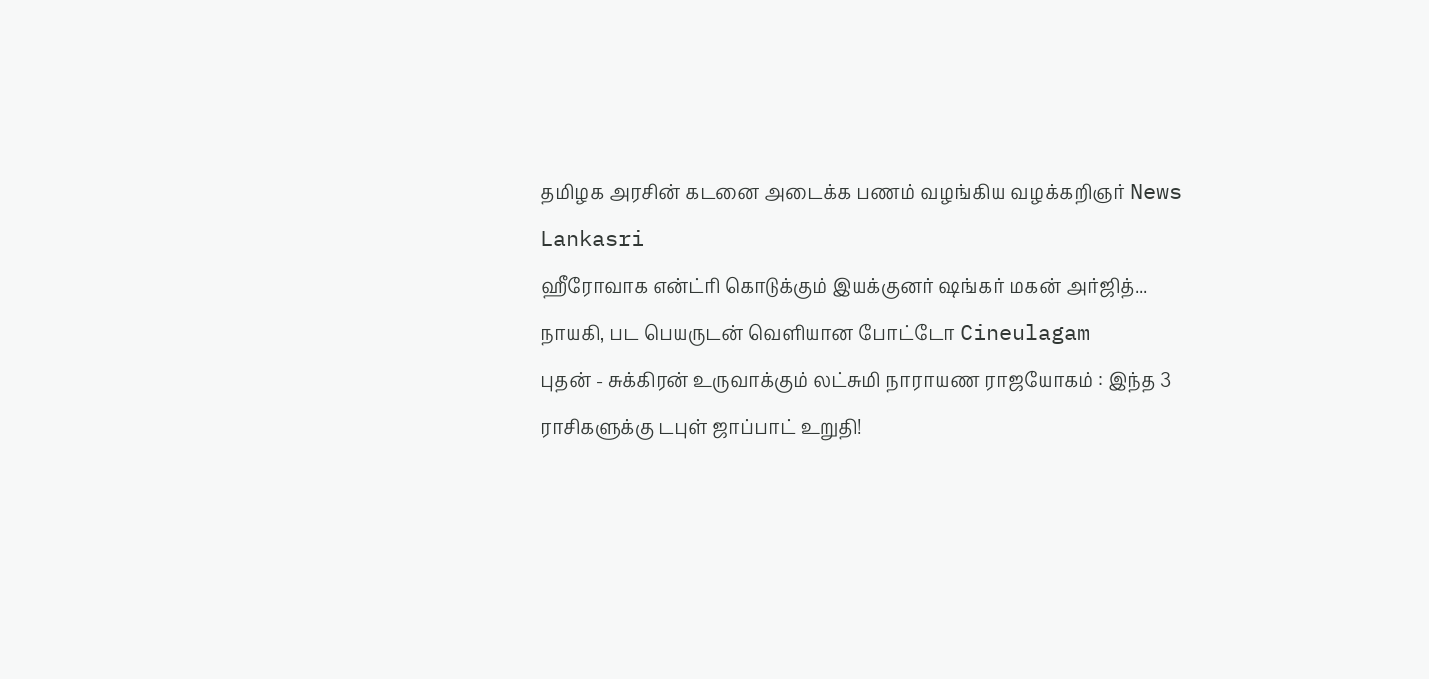தமிழக அரசின் கடனை அடைக்க பணம் வழங்கிய வழக்கறிஞர் News Lankasri
ஹீரோவாக என்ட்ரி கொடுக்கும் இயக்குனர் ஷங்கர் மகன் அர்ஜித்... நாயகி, பட பெயருடன் வெளியான போட்டோ Cineulagam
புதன் - சுக்கிரன் உருவாக்கும் லட்சுமி நாராயண ராஜயோகம் : இந்த 3 ராசிகளுக்கு டபுள் ஜாப்பாட் உறுதி!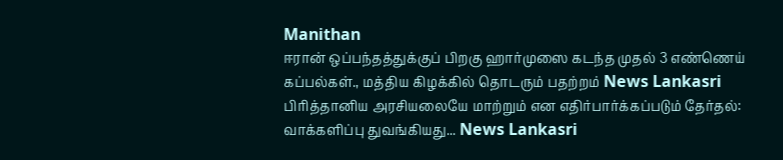Manithan
ஈரான் ஒப்பந்தத்துக்குப் பிறகு ஹார்முஸை கடந்த முதல் 3 எண்ணெய் கப்பல்கள்., மத்திய கிழக்கில் தொடரும் பதற்றம் News Lankasri
பிரித்தானிய அரசியலையே மாற்றும் என எதிர்பார்க்கப்படும் தேர்தல்: வாக்களிப்பு துவங்கியது... News Lankasri